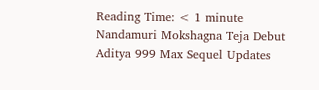Reading Time: < 1 minute
Nandamuri Mokshagna Teja Debut Aditya 999 Max Sequel Updates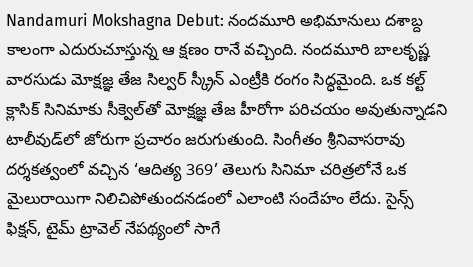Nandamuri Mokshagna Debut: నందమూరి అభిమానులు దశాబ్ద కాలంగా ఎదురుచూస్తున్న ఆ క్షణం రానే వచ్చింది. నందమూరి బాలకృష్ణ వారసుడు మోక్షజ్ఞ తేజ సిల్వర్ స్క్రీన్ ఎంట్రీకి రంగం సిద్ధమైంది. ఒక కల్ట్ క్లాసిక్ సినిమాకు సీక్వెల్‌తో మోక్షజ్ఞ తేజ హీరోగా పరిచయం అవుతున్నాడని టాలీవుడ్‌లో జోరుగా ప్రచారం జరుగుతుంది. సింగీతం శ్రీనివాసరావు దర్శకత్వంలో వచ్చిన ‘ఆదిత్య 369’ తెలుగు సినిమా చరిత్రలోనే ఒక మైలురాయిగా నిలిచిపోతుందనడంలో ఎలాంటి సందేహం లేదు. సైన్స్ ఫిక్షన్, టైమ్ ట్రావెల్ నేపథ్యంలో సాగే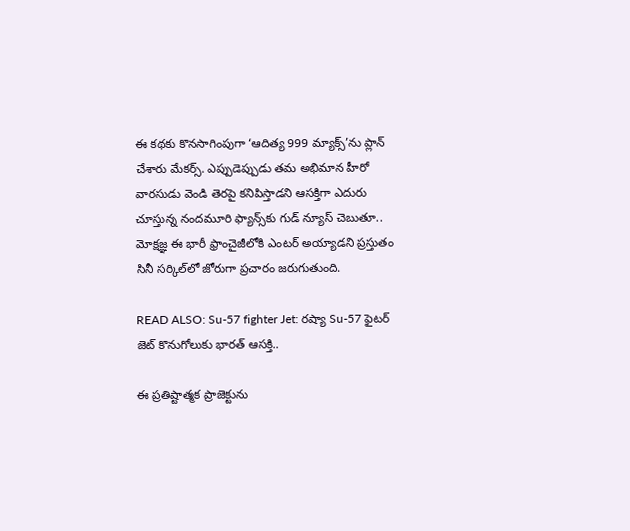ఈ కథకు కొనసాగింపుగా ‘ఆదిత్య 999 మ్యాక్స్’ను ప్లాన్ చేశారు మేకర్స్. ఎప్పుడెప్పుడు తమ అభిమాన హీరో వారసుడు వెండి తెరపై కనిపిస్తాడని ఆసక్తిగా ఎదురు చూస్తున్న నందమూరి ఫ్యాన్స్‌కు గుడ్ న్యూస్ చెబుతూ.. మోక్షజ్ఞ ఈ భారీ ఫ్రాంచైజీలోకి ఎంటర్ అయ్యాడని ప్రస్తుతం సినీ సర్కిల్‌లో జోరుగా ప్రచారం జరుగుతుంది.

READ ALSO: Su-57 fighter Jet: రష్యా Su-57 ఫైటర్ జెట్ కొనుగోలుకు భారత్ ఆసక్తి..

ఈ ప్రతిష్టాత్మక ప్రాజెక్టును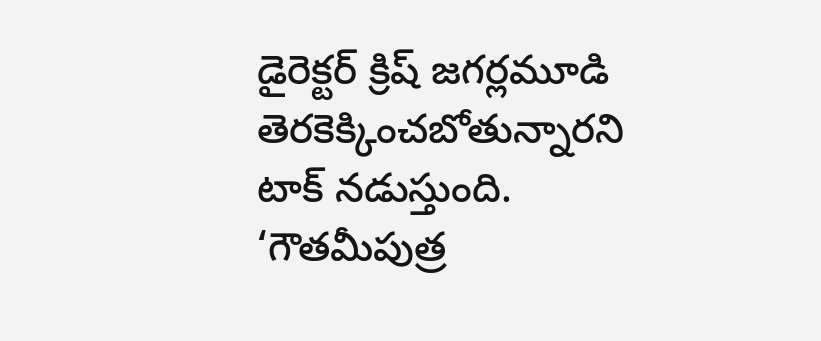డైరెక్టర్ క్రిష్ జగర్లమూడి తెరకెక్కించబోతున్నారని టాక్‌ నడుస్తుంది. ‘గౌతమీపుత్ర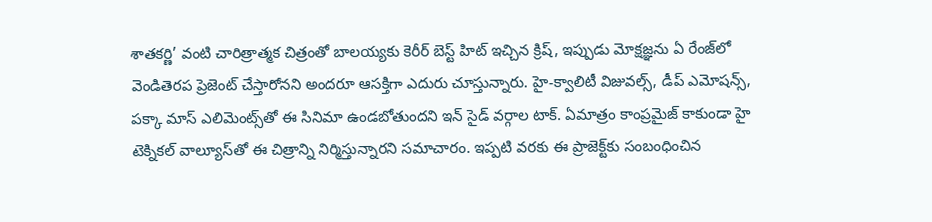శాతకర్ణి’ వంటి చారిత్రాత్మక చిత్రంతో బాలయ్యకు కెరీర్ బెస్ట్ హిట్ ఇచ్చిన క్రిష్, ఇప్పుడు మోక్షజ్ఞను ఏ రేంజ్‌లో వెండితెరప ప్రెజెంట్ చేస్తారోనని అందరూ ఆసక్తిగా ఎదురు చూస్తున్నారు. హై-క్వాలిటీ విజువల్స్, డీప్ ఎమోషన్స్, పక్కా మాస్ ఎలిమెంట్స్‌తో ఈ సినిమా ఉండబోతుందని ఇన్ సైడ్ వర్గాల టాక్. ఏమాత్రం కాంప్రమైజ్ కాకుండా హై టెక్నికల్ వాల్యూస్‌తో ఈ చిత్రాన్ని నిర్మిస్తున్నారని సమాచారం. ఇప్పటి వరకు ఈ ప్రాజెక్ట్‌కు సంబంధించిన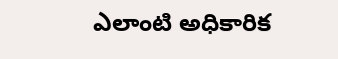ఎలాంటి అధికారిక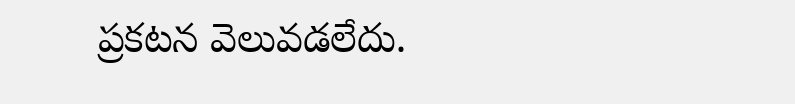ప్రకటన వెలువడలేదు.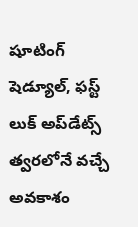షూటింగ్ షెడ్యూల్, ఫస్ట్ లుక్ అప్‌డేట్స్ త్వరలోనే వచ్చే అవకాశం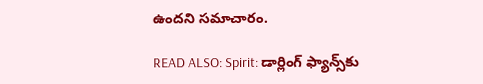ఉందని సమాచారం.

READ ALSO: Spirit: డార్లింగ్ ఫ్యాన్స్‌కు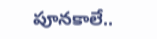పూనకాలే..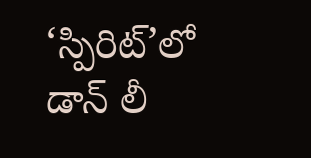‘స్పిరిట్’లో డాన్ లీ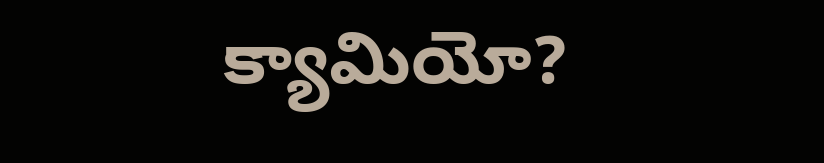క్యామియో?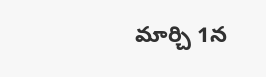మార్చి 1న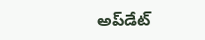అప్‌డేట్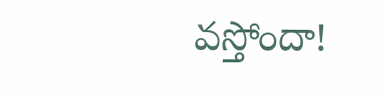వస్తోందా!